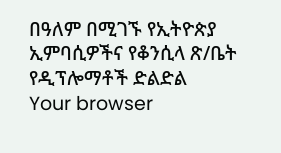በዓለም በሚገኙ የኢትዮጵያ ኢምባሲዎችና የቆንሲላ ጽ/ቤት የዲፕሎማቶች ድልድል
Your browser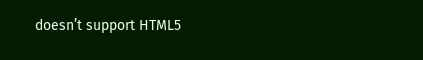doesn’t support HTML5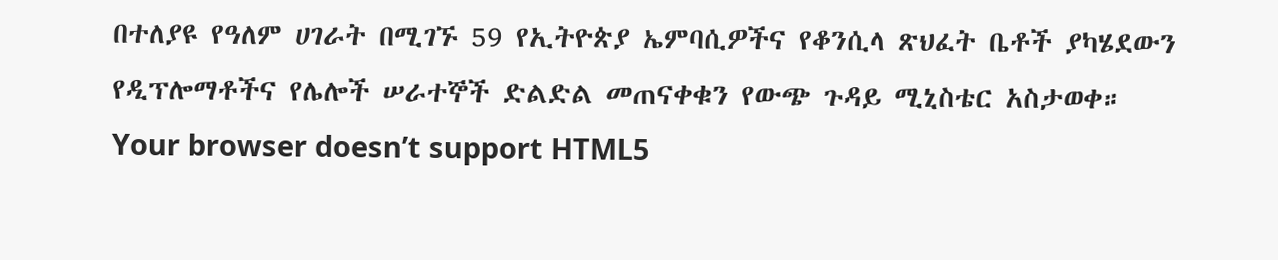በተለያዩ የዓለም ሀገራት በሚገኙ 59 የኢትዮጵያ ኤምባሲዎችና የቆንሲላ ጽህፈት ቤቶች ያካሄደውን የዲፕሎማቶችና የሌሎች ሠራተኞች ድልድል መጠናቀቁን የውጭ ጉዳይ ሚኒስቴር አስታወቀ።
Your browser doesn’t support HTML5